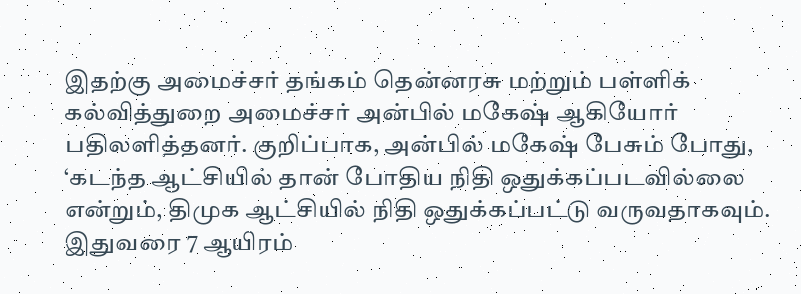இதற்கு அமைச்சர் தங்கம் தென்னரசு மற்றும் பள்ளிக் கல்வித்துறை அமைச்சர் அன்பில் மகேஷ் ஆகியோர் பதிலளித்தனர். குறிப்பாக, அன்பில் மகேஷ் பேசும் போது, ‘கடந்த ஆட்சியில் தான் போதிய நிதி ஒதுக்கப்படவில்லை என்றும், திமுக ஆட்சியில் நிதி ஒதுக்கப்பட்டு வருவதாகவும். இதுவரை 7 ஆயிரம்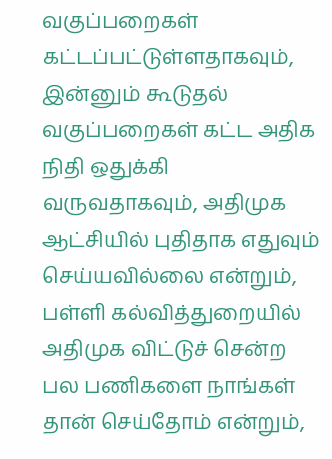வகுப்பறைகள் கட்டப்பட்டுள்ளதாகவும், இன்னும் கூடுதல் வகுப்பறைகள் கட்ட அதிக நிதி ஒதுக்கி வருவதாகவும், அதிமுக ஆட்சியில் புதிதாக எதுவும் செய்யவில்லை என்றும், பள்ளி கல்வித்துறையில் அதிமுக விட்டுச் சென்ற பல பணிகளை நாங்கள் தான் செய்தோம் என்றும்,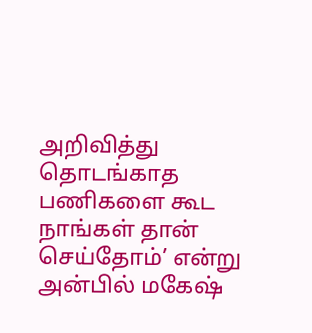அறிவித்து தொடங்காத பணிகளை கூட நாங்கள் தான் செய்தோம்’ என்று அன்பில் மகேஷ்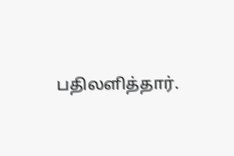பதிலளித்தார்.